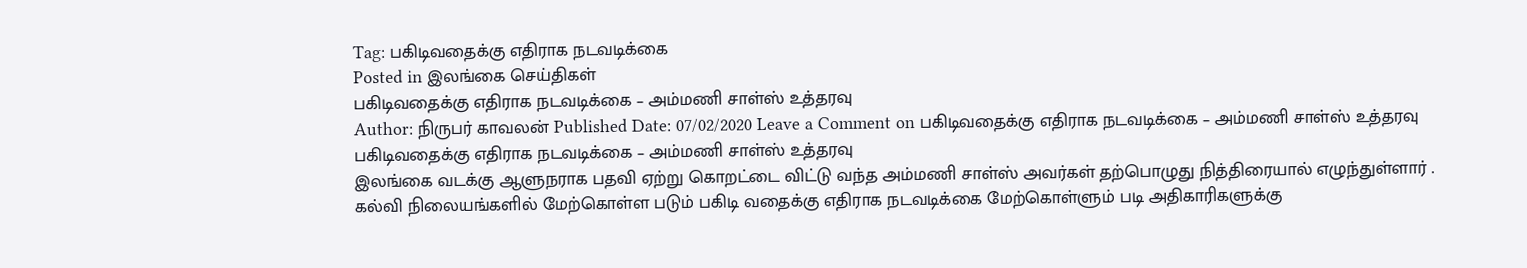Tag: பகிடிவதைக்கு எதிராக நடவடிக்கை
Posted in இலங்கை செய்திகள்
பகிடிவதைக்கு எதிராக நடவடிக்கை – அம்மணி சாள்ஸ் உத்தரவு
Author: நிருபர் காவலன் Published Date: 07/02/2020 Leave a Comment on பகிடிவதைக்கு எதிராக நடவடிக்கை – அம்மணி சாள்ஸ் உத்தரவு
பகிடிவதைக்கு எதிராக நடவடிக்கை – அம்மணி சாள்ஸ் உத்தரவு
இலங்கை வடக்கு ஆளுநராக பதவி ஏற்று கொறட்டை விட்டு வந்த அம்மணி சாள்ஸ் அவர்கள் தற்பொழுது நித்திரையால் எழுந்துள்ளார் .
கல்வி நிலையங்களில் மேற்கொள்ள படும் பகிடி வதைக்கு எதிராக நடவடிக்கை மேற்கொள்ளும் படி அதிகாரிகளுக்கு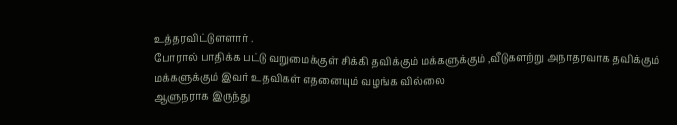உத்தரவிட்டுளளார் .
போரால் பாதிக்க பட்டு வறுமைக்குள் சிக்கி தவிக்கும் மக்களுக்கும் ,வீடுகளற்று அநாதரவாக தவிக்கும் மக்களுக்கும் இவர் உதவிகள் எதனையும் வழங்க வில்லை
ஆளுநராக இருந்து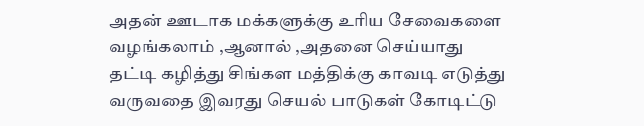அதன் ஊடாக மக்களுக்கு உரிய சேவைகளை வழங்கலாம் ,ஆனால் ,அதனை செய்யாது
தட்டி கழித்து சிங்கள மத்திக்கு காவடி எடுத்து வருவதை இவரது செயல் பாடுகள் கோடிட்டு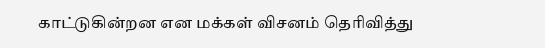காட்டுகின்றன என மக்கள் விசனம் தெரிவித்து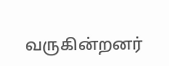வருகின்றனர்